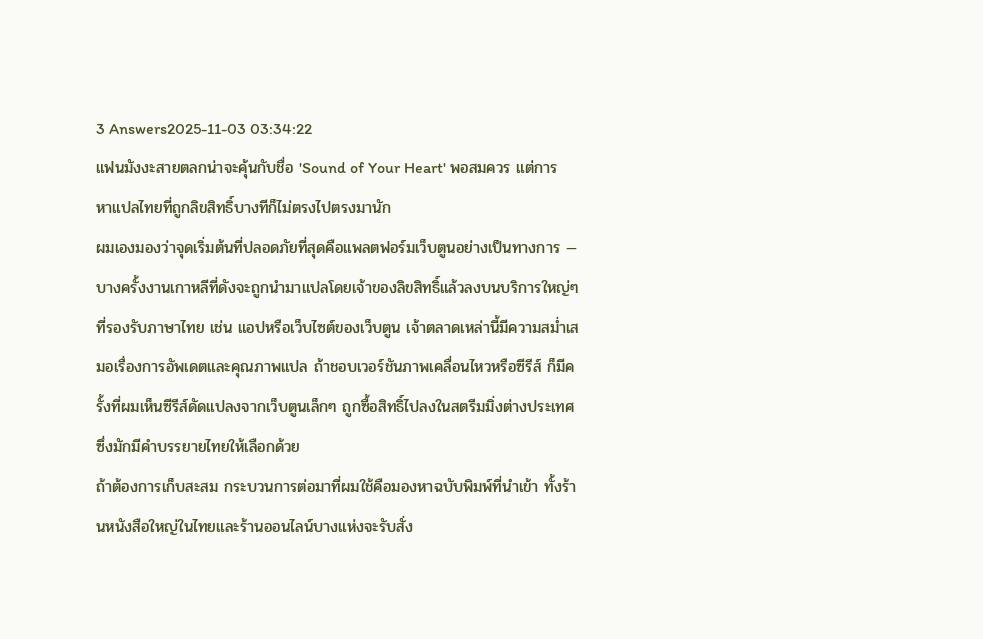3 Answers2025-11-03 03:34:22
แฟนมังงะสายตลกน่าจะคุ้นกับชื่อ 'Sound of Your Heart' พอสมควร แต่การหาแปลไทยที่ถูกลิขสิทธิ์บางทีก็ไม่ตรงไปตรงมานัก
ผมเองมองว่าจุดเริ่มต้นที่ปลอดภัยที่สุดคือแพลตฟอร์มเว็บตูนอย่างเป็นทางการ — บางครั้งงานเกาหลีที่ดังจะถูกนำมาแปลโดยเจ้าของลิขสิทธิ์แล้วลงบนบริการใหญ่ๆ ที่รองรับภาษาไทย เช่น แอปหรือเว็บไซต์ของเว็บตูน เจ้าตลาดเหล่านี้มีความสม่ำเสมอเรื่องการอัพเดตและคุณภาพแปล ถ้าชอบเวอร์ชันภาพเคลื่อนไหวหรือซีรีส์ ก็มีครั้งที่ผมเห็นซีรีส์ดัดแปลงจากเว็บตูนเล็กๆ ถูกซื้อสิทธิ์ไปลงในสตรีมมิ่งต่างประเทศ ซึ่งมักมีคำบรรยายไทยให้เลือกด้วย
ถ้าต้องการเก็บสะสม กระบวนการต่อมาที่ผมใช้คือมองหาฉบับพิมพ์ที่นำเข้า ทั้งร้านหนังสือใหญ่ในไทยและร้านออนไลน์บางแห่งจะรับสั่ง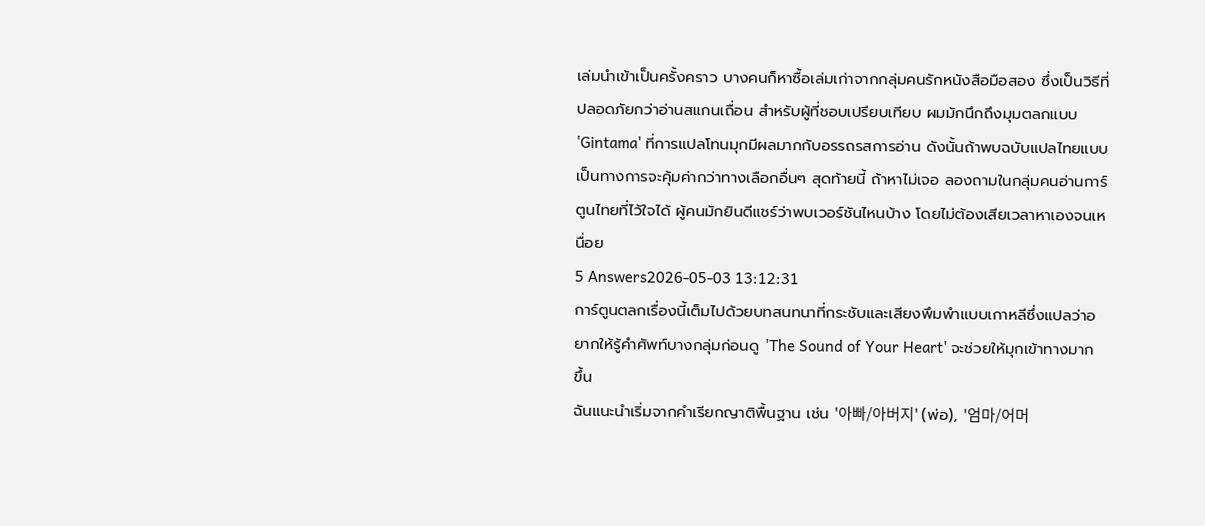เล่มนำเข้าเป็นครั้งคราว บางคนก็หาซื้อเล่มเก่าจากกลุ่มคนรักหนังสือมือสอง ซึ่งเป็นวิธีที่ปลอดภัยกว่าอ่านสแกนเถื่อน สำหรับผู้ที่ชอบเปรียบเทียบ ผมมักนึกถึงมุมตลกแบบ 'Gintama' ที่การแปลโทนมุกมีผลมากกับอรรถรสการอ่าน ดังนั้นถ้าพบฉบับแปลไทยแบบเป็นทางการจะคุ้มค่ากว่าทางเลือกอื่นๆ สุดท้ายนี้ ถ้าหาไม่เจอ ลองถามในกลุ่มคนอ่านการ์ตูนไทยที่ไว้ใจได้ ผู้คนมักยินดีแชร์ว่าพบเวอร์ชันไหนบ้าง โดยไม่ต้องเสียเวลาหาเองจนเหนื่อย
5 Answers2026-05-03 13:12:31
การ์ตูนตลกเรื่องนี้เต็มไปด้วยบทสนทนาที่กระชับและเสียงพึมพำแบบเกาหลีซึ่งแปลว่าอยากให้รู้คำศัพท์บางกลุ่มก่อนดู 'The Sound of Your Heart' จะช่วยให้มุกเข้าทางมากขึ้น
ฉันแนะนำเริ่มจากคำเรียกญาติพื้นฐาน เช่น '아빠/아버지' (พ่อ), '엄마/어머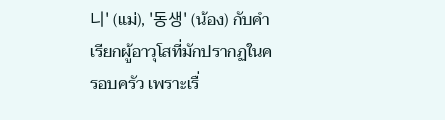니' (แม่), '동생' (น้อง) กับคำเรียกผู้อาวุโสที่มักปรากฏในครอบครัว เพราะเรื่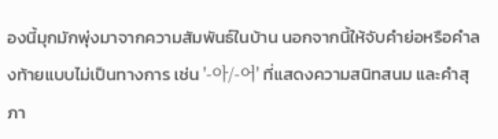องนี้มุกมักพุ่งมาจากความสัมพันธ์ในบ้าน นอกจากนี้ให้จับคำย่อหรือคำลงท้ายแบบไม่เป็นทางการ เช่น '-아/-어' ที่แสดงความสนิทสนม และคำสุภา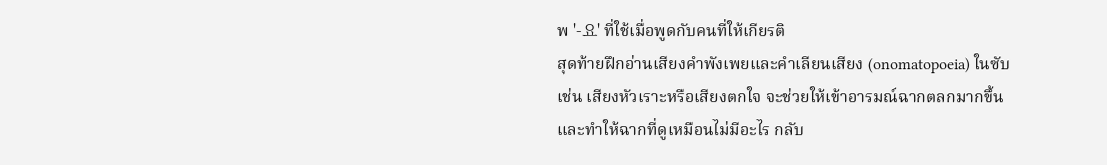พ '-요' ที่ใช้เมื่อพูดกับคนที่ให้เกียรติ
สุดท้ายฝึกอ่านเสียงคำพังเพยและคำเลียนเสียง (onomatopoeia) ในซับ เช่น เสียงหัวเราะหรือเสียงตกใจ จะช่วยให้เข้าอารมณ์ฉากตลกมากขึ้น และทำให้ฉากที่ดูเหมือนไม่มีอะไร กลับ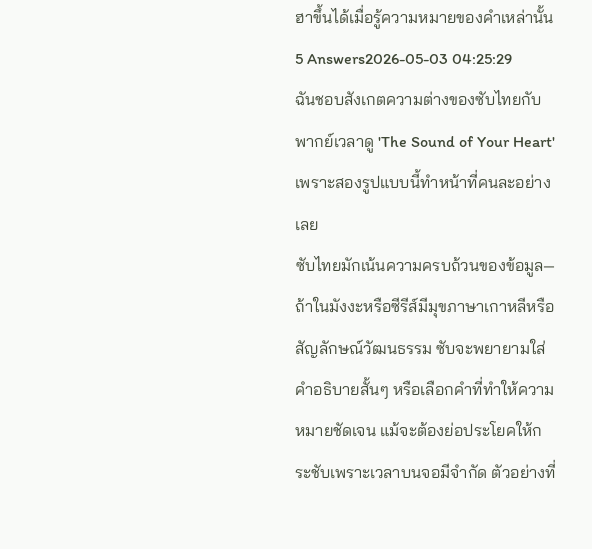ฮาขึ้นได้เมื่อรู้ความหมายของคำเหล่านั้น
5 Answers2026-05-03 04:25:29
ฉันชอบสังเกตความต่างของซับไทยกับพากย์เวลาดู 'The Sound of Your Heart' เพราะสองรูปแบบนี้ทำหน้าที่คนละอย่างเลย
ซับไทยมักเน้นความครบถ้วนของข้อมูล—ถ้าในมังงะหรือซีรีส์มีมุขภาษาเกาหลีหรือสัญลักษณ์วัฒนธรรม ซับจะพยายามใส่คำอธิบายสั้นๆ หรือเลือกคำที่ทำให้ความหมายชัดเจน แม้จะต้องย่อประโยคให้กระชับเพราะเวลาบนจอมีจำกัด ตัวอย่างที่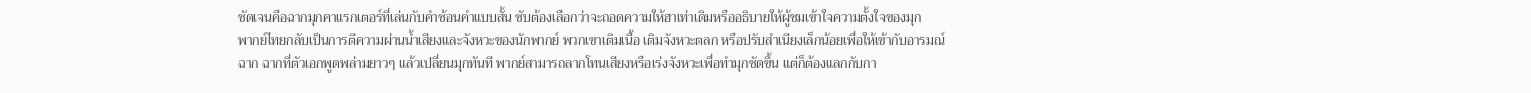ชัดเจนคือฉากมุกคาแรกเตอร์ที่เล่นกับคำซ้อนคำแบบสั้น ซับต้องเลือกว่าจะถอดความให้ฮาเท่าเดิมหรืออธิบายให้ผู้ชมเข้าใจความตั้งใจของมุก
พากย์ไทยกลับเป็นการตีความผ่านน้ำเสียงและจังหวะของนักพากย์ พวกเขาเติมเนื้อ เติมจังหวะตลก หรือปรับสำเนียงเล็กน้อยเพื่อให้เข้ากับอารมณ์ฉาก ฉากที่ตัวเอกพูดพล่ามยาวๆ แล้วเปลี่ยนมุกทันที พากย์สามารถลากโทนเสียงหรือเร่งจังหวะเพื่อทำมุกชัดขึ้น แต่ก็ต้องแลกกับกา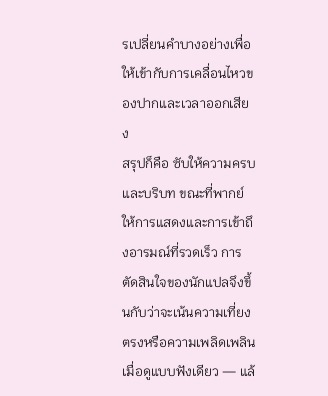รเปลี่ยนคำบางอย่างเพื่อให้เข้ากับการเคลื่อนไหวของปากและเวลาออกเสียง
สรุปก็คือ ซับให้ความครบและบริบท ขณะที่พากย์ให้การแสดงและการเข้าถึงอารมณ์ที่รวดเร็ว การตัดสินใจของนักแปลจึงขึ้นกับว่าจะเน้นความเที่ยงตรงหรือความเพลิดเพลินเมื่อดูแบบฟังเดียว — แล้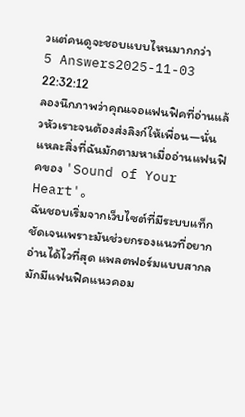วแต่คนดูจะชอบแบบไหนมากกว่า
5 Answers2025-11-03 22:32:12
ลองนึกภาพว่าคุณเจอแฟนฟิคที่อ่านแล้วหัวเราะจนต้องส่งลิงก์ให้เพื่อน—นั่นแหละสิ่งที่ฉันมักตามหาเมื่ออ่านแฟนฟิคของ 'Sound of Your Heart'。
ฉันชอบเริ่มจากเว็บไซต์ที่มีระบบแท็กชัดเจนเพราะมันช่วยกรองแนวที่อยากอ่านได้ไวที่สุด แพลตฟอร์มแบบสากลมักมีแฟนฟิคแนวคอม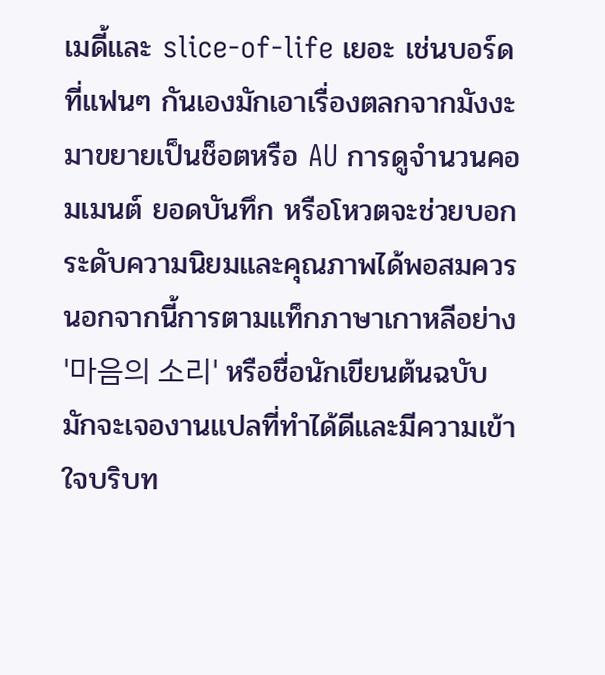เมดี้และ slice-of-life เยอะ เช่นบอร์ดที่แฟนๆ กันเองมักเอาเรื่องตลกจากมังงะมาขยายเป็นช็อตหรือ AU การดูจำนวนคอมเมนต์ ยอดบันทึก หรือโหวตจะช่วยบอกระดับความนิยมและคุณภาพได้พอสมควร นอกจากนี้การตามแท็กภาษาเกาหลีอย่าง '마음의 소리' หรือชื่อนักเขียนต้นฉบับมักจะเจองานแปลที่ทำได้ดีและมีความเข้าใจบริบท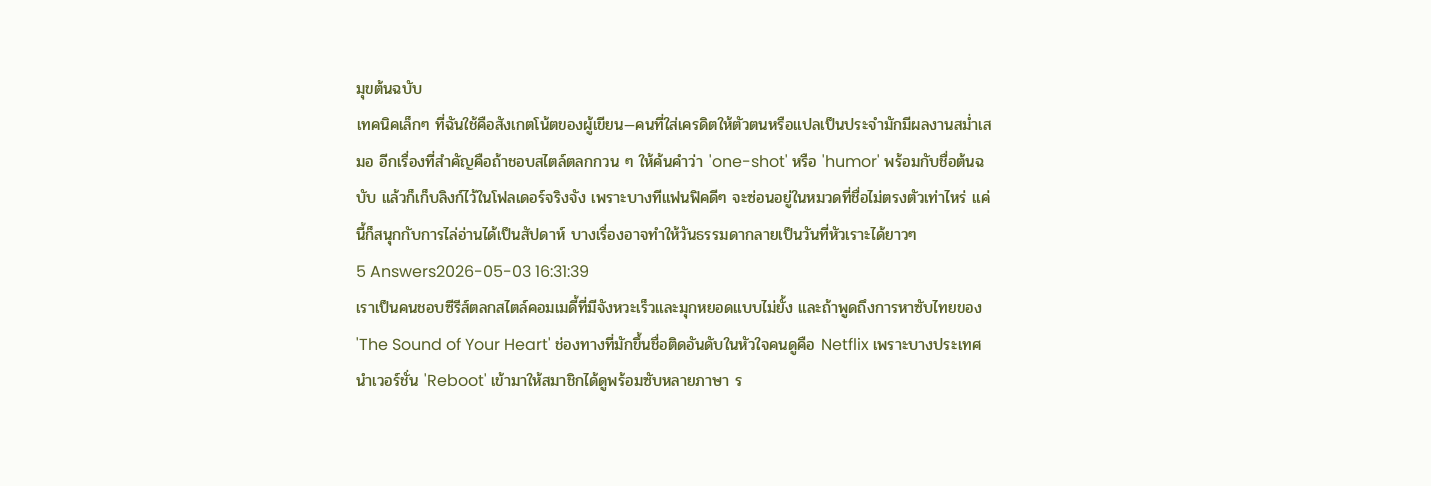มุขต้นฉบับ
เทคนิคเล็กๆ ที่ฉันใช้คือสังเกตโน้ตของผู้เขียน—คนที่ใส่เครดิตให้ตัวตนหรือแปลเป็นประจำมักมีผลงานสม่ำเสมอ อีกเรื่องที่สำคัญคือถ้าชอบสไตล์ตลกกวน ๆ ให้ค้นคำว่า 'one-shot' หรือ 'humor' พร้อมกับชื่อต้นฉบับ แล้วก็เก็บลิงก์ไว้ในโฟลเดอร์จริงจัง เพราะบางทีแฟนฟิคดีๆ จะซ่อนอยู่ในหมวดที่ชื่อไม่ตรงตัวเท่าไหร่ แค่นี้ก็สนุกกับการไล่อ่านได้เป็นสัปดาห์ บางเรื่องอาจทำให้วันธรรมดากลายเป็นวันที่หัวเราะได้ยาวๆ
5 Answers2026-05-03 16:31:39
เราเป็นคนชอบซีรีส์ตลกสไตล์คอมเมดี้ที่มีจังหวะเร็วและมุกหยอดแบบไม่ยั้ง และถ้าพูดถึงการหาซับไทยของ 'The Sound of Your Heart' ช่องทางที่มักขึ้นชื่อติดอันดับในหัวใจคนดูคือ Netflix เพราะบางประเทศนำเวอร์ชั่น 'Reboot' เข้ามาให้สมาชิกได้ดูพร้อมซับหลายภาษา ร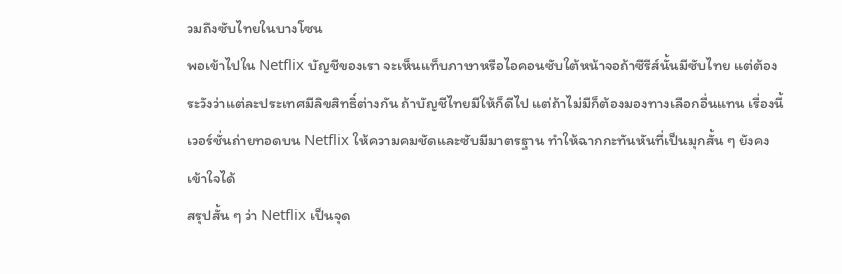วมถึงซับไทยในบางโซน
พอเข้าไปใน Netflix บัญชีของเรา จะเห็นแท็บภาษาหรือไอคอนซับใต้หน้าจอถ้าซีรีส์นั้นมีซับไทย แต่ต้องระวังว่าแต่ละประเทศมีลิขสิทธิ์ต่างกัน ถ้าบัญชีไทยมีให้ก็ดีไป แต่ถ้าไม่มีก็ต้องมองทางเลือกอื่นแทน เรื่องนี้เวอร์ชั่นถ่ายทอดบน Netflix ให้ความคมชัดและซับมีมาตรฐาน ทำให้ฉากกะทันหันที่เป็นมุกสั้น ๆ ยังคงเข้าใจได้
สรุปสั้น ๆ ว่า Netflix เป็นจุด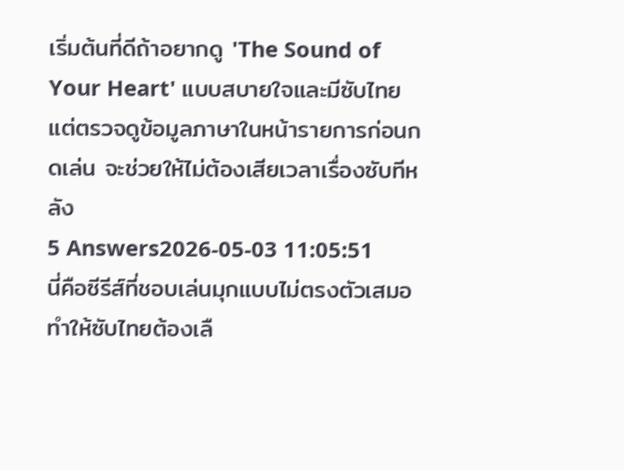เริ่มต้นที่ดีถ้าอยากดู 'The Sound of Your Heart' แบบสบายใจและมีซับไทย แต่ตรวจดูข้อมูลภาษาในหน้ารายการก่อนกดเล่น จะช่วยให้ไม่ต้องเสียเวลาเรื่องซับทีหลัง
5 Answers2026-05-03 11:05:51
นี่คือซีรีส์ที่ชอบเล่นมุกแบบไม่ตรงตัวเสมอ ทำให้ซับไทยต้องเลื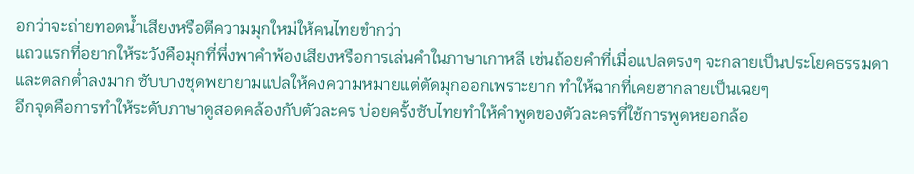อกว่าจะถ่ายทอดน้ำเสียงหรือตีความมุกใหม่ให้คนไทยขำกว่า
แถวแรกที่อยากให้ระวังคือมุกที่พึ่งพาคำพ้องเสียงหรือการเล่นคำในภาษาเกาหลี เช่นถ้อยคำที่เมื่อแปลตรงๆ จะกลายเป็นประโยคธรรมดาและตลกต่ำลงมาก ซับบางชุดพยายามแปลให้คงความหมายแต่ตัดมุกออกเพราะยาก ทำให้ฉากที่เคยฮากลายเป็นเฉยๆ
อีกจุดคือการทำให้ระดับภาษาดูสอดคล้องกับตัวละคร บ่อยครั้งซับไทยทำให้คำพูดของตัวละครที่ใช้การพูดหยอกล้อ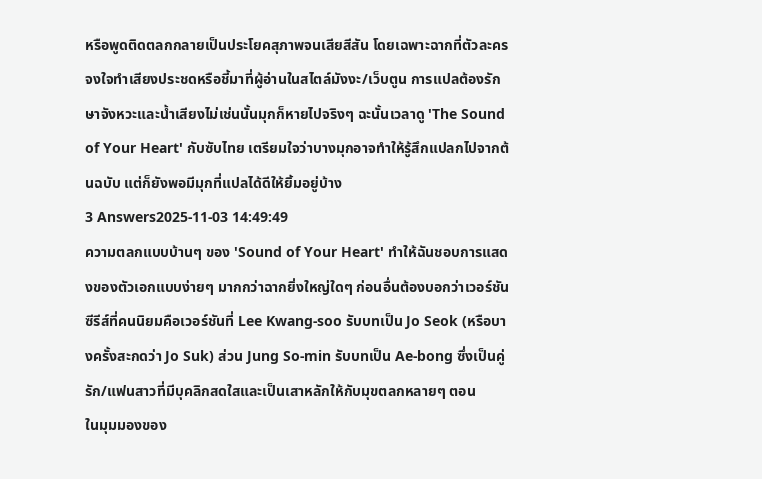หรือพูดติดตลกกลายเป็นประโยคสุภาพจนเสียสีสัน โดยเฉพาะฉากที่ตัวละครจงใจทำเสียงประชดหรือชี้มาที่ผู้อ่านในสไตล์มังงะ/เว็บตูน การแปลต้องรักษาจังหวะและน้ำเสียงไม่เช่นนั้นมุกก็หายไปจริงๆ ฉะนั้นเวลาดู 'The Sound of Your Heart' กับซับไทย เตรียมใจว่าบางมุกอาจทำให้รู้สึกแปลกไปจากต้นฉบับ แต่ก็ยังพอมีมุกที่แปลได้ดีให้ยิ้มอยู่บ้าง
3 Answers2025-11-03 14:49:49
ความตลกแบบบ้านๆ ของ 'Sound of Your Heart' ทำให้ฉันชอบการแสดงของตัวเอกแบบง่ายๆ มากกว่าฉากยิ่งใหญ่ใดๆ ก่อนอื่นต้องบอกว่าเวอร์ชันซีรีส์ที่คนนิยมคือเวอร์ชันที่ Lee Kwang-soo รับบทเป็น Jo Seok (หรือบางครั้งสะกดว่า Jo Suk) ส่วน Jung So-min รับบทเป็น Ae-bong ซึ่งเป็นคู่รัก/แฟนสาวที่มีบุคลิกสดใสและเป็นเสาหลักให้กับมุขตลกหลายๆ ตอน
ในมุมมองของ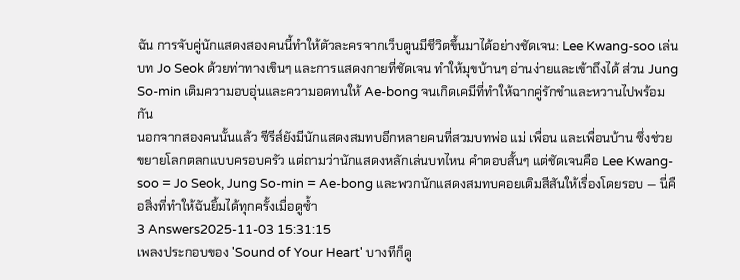ฉัน การจับคู่นักแสดงสองคนนี้ทำให้ตัวละครจากเว็บตูนมีชีวิตขึ้นมาได้อย่างชัดเจน: Lee Kwang-soo เล่นบท Jo Seok ด้วยท่าทางเขินๆ และการแสดงกายที่ชัดเจน ทำให้มุขบ้านๆ อ่านง่ายและเข้าถึงได้ ส่วน Jung So-min เติมความอบอุ่นและความอดทนให้ Ae-bong จนเกิดเคมีที่ทำให้ฉากคู่รักขำและหวานไปพร้อมกัน
นอกจากสองคนนั้นแล้ว ซีรีส์ยังมีนักแสดงสมทบอีกหลายคนที่สวมบทพ่อ แม่ เพื่อน และเพื่อนบ้าน ซึ่งช่วยขยายโลกตลกแบบครอบครัว แต่ถามว่านักแสดงหลักเล่นบทไหน คำตอบสั้นๆ แต่ชัดเจนคือ Lee Kwang-soo = Jo Seok, Jung So-min = Ae-bong และพวกนักแสดงสมทบคอยเติมสีสันให้เรื่องโดยรอบ — นี่คือสิ่งที่ทำให้ฉันยิ้มได้ทุกครั้งเมื่อดูซ้ำ
3 Answers2025-11-03 15:31:15
เพลงประกอบของ 'Sound of Your Heart' บางทีก็ดู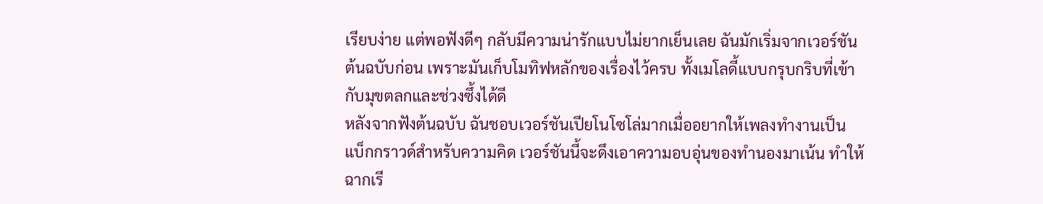เรียบง่าย แต่พอฟังดีๆ กลับมีความน่ารักแบบไม่ยากเย็นเลย ฉันมักเริ่มจากเวอร์ชันต้นฉบับก่อน เพราะมันเก็บโมทิฟหลักของเรื่องไว้ครบ ทั้งเมโลดี้แบบกรุบกริบที่เข้ากับมุขตลกและช่วงซึ้งได้ดี
หลังจากฟังต้นฉบับ ฉันชอบเวอร์ชันเปียโนโซโล่มากเมื่ออยากให้เพลงทำงานเป็นแบ็กกราวด์สำหรับความคิด เวอร์ชันนี้จะดึงเอาความอบอุ่นของทำนองมาเน้น ทำให้ฉากเรี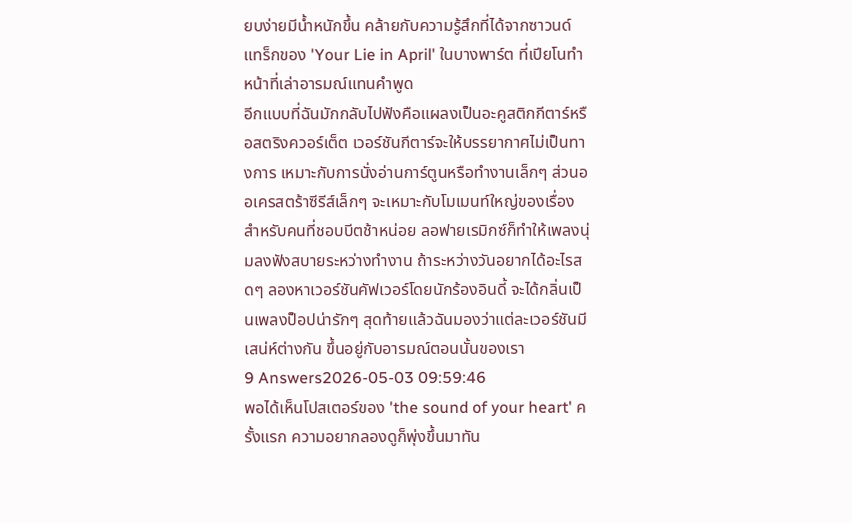ยบง่ายมีน้ำหนักขึ้น คล้ายกับความรู้สึกที่ได้จากซาวนด์แทร็กของ 'Your Lie in April' ในบางพาร์ต ที่เปียโนทำหน้าที่เล่าอารมณ์แทนคำพูด
อีกแบบที่ฉันมักกลับไปฟังคือแผลงเป็นอะคูสติกกีตาร์หรือสตริงควอร์เต็ต เวอร์ชันกีตาร์จะให้บรรยากาศไม่เป็นทางการ เหมาะกับการนั่งอ่านการ์ตูนหรือทำงานเล็กๆ ส่วนออเครสตร้าซีรีส์เล็กๆ จะเหมาะกับโมเมนท์ใหญ่ของเรื่อง สำหรับคนที่ชอบบีตช้าหน่อย ลอฟายเรมิกซ์ก็ทำให้เพลงนุ่มลงฟังสบายระหว่างทำงาน ถ้าระหว่างวันอยากได้อะไรสดๆ ลองหาเวอร์ชันคัฟเวอร์โดยนักร้องอินดี้ จะได้กลิ่นเป็นเพลงป็อปน่ารักๆ สุดท้ายแล้วฉันมองว่าแต่ละเวอร์ชันมีเสน่ห์ต่างกัน ขึ้นอยู่กับอารมณ์ตอนนั้นของเรา
9 Answers2026-05-03 09:59:46
พอได้เห็นโปสเตอร์ของ 'the sound of your heart' ครั้งแรก ความอยากลองดูก็พุ่งขึ้นมาทัน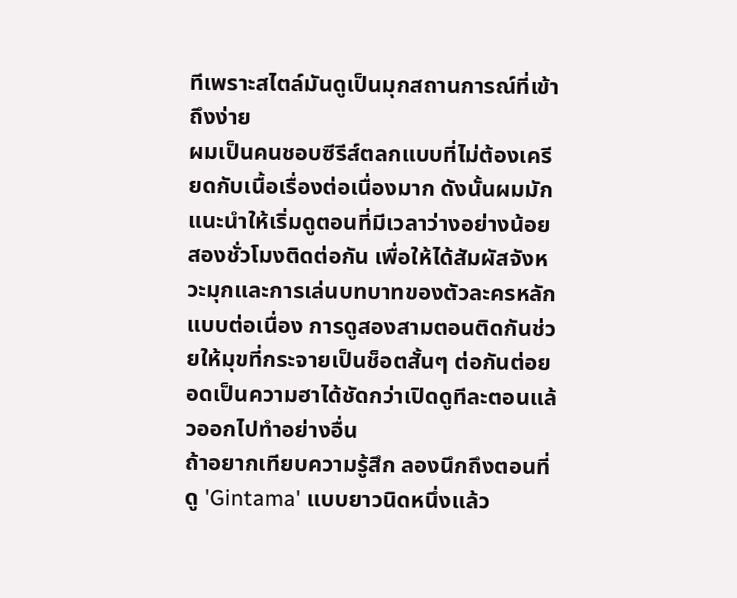ทีเพราะสไตล์มันดูเป็นมุกสถานการณ์ที่เข้าถึงง่าย
ผมเป็นคนชอบซีรีส์ตลกแบบที่ไม่ต้องเครียดกับเนื้อเรื่องต่อเนื่องมาก ดังนั้นผมมักแนะนำให้เริ่มดูตอนที่มีเวลาว่างอย่างน้อยสองชั่วโมงติดต่อกัน เพื่อให้ได้สัมผัสจังหวะมุกและการเล่นบทบาทของตัวละครหลักแบบต่อเนื่อง การดูสองสามตอนติดกันช่วยให้มุขที่กระจายเป็นช็อตสั้นๆ ต่อกันต่อยอดเป็นความฮาได้ชัดกว่าเปิดดูทีละตอนแล้วออกไปทำอย่างอื่น
ถ้าอยากเทียบความรู้สึก ลองนึกถึงตอนที่ดู 'Gintama' แบบยาวนิดหนึ่งแล้ว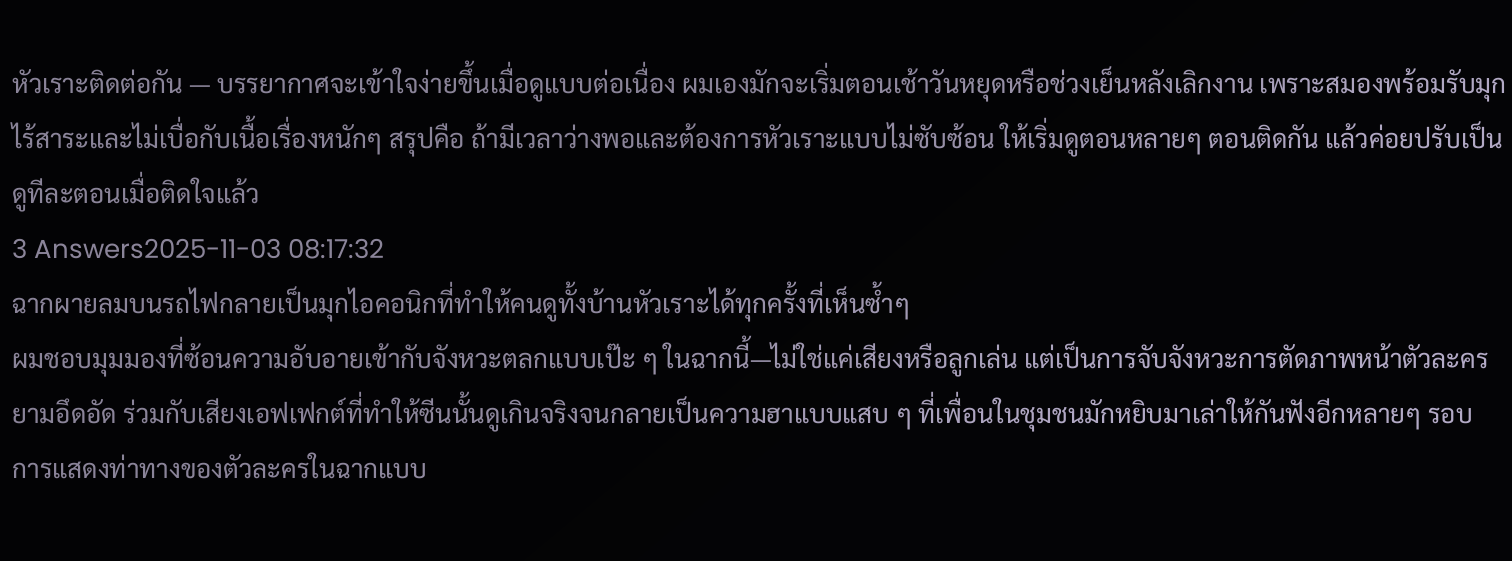หัวเราะติดต่อกัน — บรรยากาศจะเข้าใจง่ายขึ้นเมื่อดูแบบต่อเนื่อง ผมเองมักจะเริ่มตอนเช้าวันหยุดหรือช่วงเย็นหลังเลิกงาน เพราะสมองพร้อมรับมุกไร้สาระและไม่เบื่อกับเนื้อเรื่องหนักๆ สรุปคือ ถ้ามีเวลาว่างพอและต้องการหัวเราะแบบไม่ซับซ้อน ให้เริ่มดูตอนหลายๆ ตอนติดกัน แล้วค่อยปรับเป็นดูทีละตอนเมื่อติดใจแล้ว
3 Answers2025-11-03 08:17:32
ฉากผายลมบนรถไฟกลายเป็นมุกไอคอนิกที่ทำให้คนดูทั้งบ้านหัวเราะได้ทุกครั้งที่เห็นซ้ำๆ
ผมชอบมุมมองที่ซ้อนความอับอายเข้ากับจังหวะตลกแบบเป๊ะ ๆ ในฉากนี้—ไม่ใช่แค่เสียงหรือลูกเล่น แต่เป็นการจับจังหวะการตัดภาพหน้าตัวละครยามอึดอัด ร่วมกับเสียงเอฟเฟกต์ที่ทำให้ซีนนั้นดูเกินจริงจนกลายเป็นความฮาแบบแสบ ๆ ที่เพื่อนในชุมชนมักหยิบมาเล่าให้กันฟังอีกหลายๆ รอบ
การแสดงท่าทางของตัวละครในฉากแบบ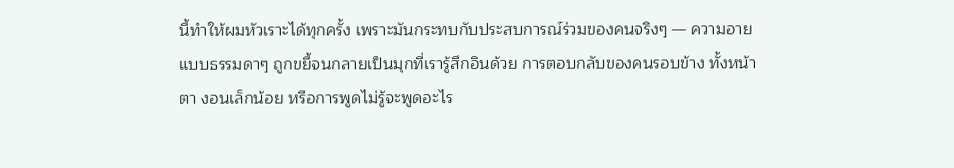นี้ทำให้ผมหัวเราะได้ทุกครั้ง เพราะมันกระทบกับประสบการณ์ร่วมของคนจริงๆ — ความอายแบบธรรมดาๆ ถูกขยี้จนกลายเป็นมุกที่เรารู้สึกอินด้วย การตอบกลับของคนรอบข้าง ทั้งหน้าตา งอนเล็กน้อย หรือการพูดไม่รู้จะพูดอะไร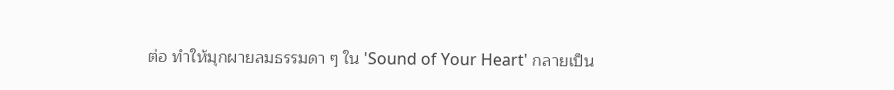ต่อ ทำให้มุกผายลมธรรมดา ๆ ใน 'Sound of Your Heart' กลายเป็น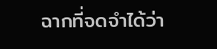ฉากที่จดจำได้ว่า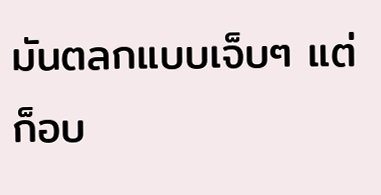มันตลกแบบเจ็บๆ แต่ก็อบ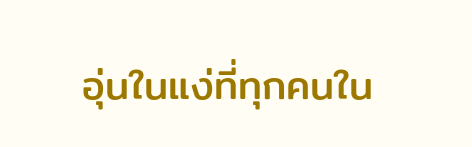อุ่นในแง่ที่ทุกคนใน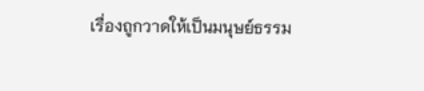เรื่องถูกวาดให้เป็นมนุษย์ธรรม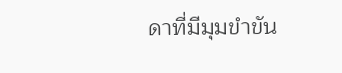ดาที่มีมุมขำขัน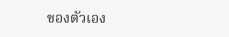ของตัวเอง